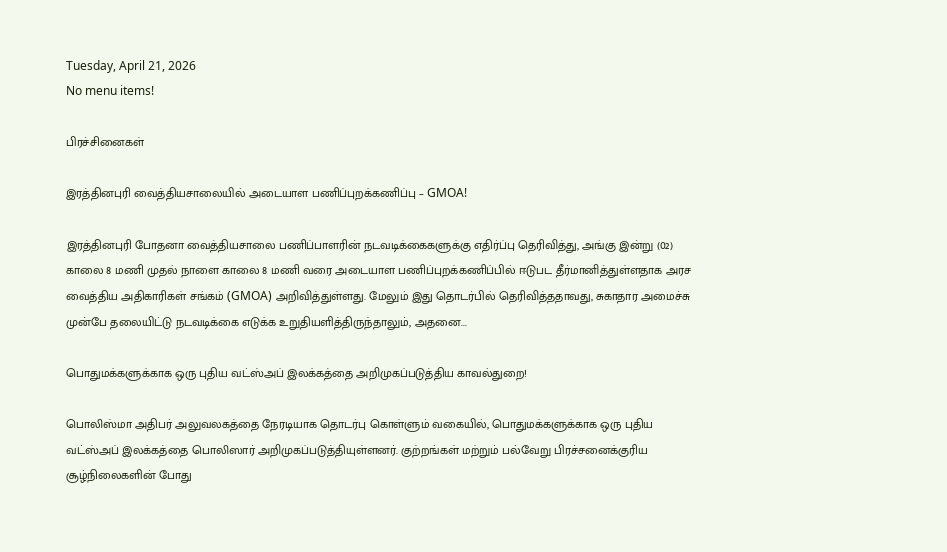Tuesday, April 21, 2026
No menu items!

பிரச்சினைகள்

இரத்தினபுரி வைத்தியசாலையில் அடையாள பணிப்புறக்கணிப்பு – GMOA!

இரத்தினபுரி போதனா வைத்தியசாலை பணிப்பாளரின் நடவடிக்கைகளுக்கு எதிர்ப்பு தெரிவித்து, அங்கு இன்று (02) காலை 8 மணி முதல் நாளை காலை 8 மணி வரை அடையாள பணிப்புறக்கணிப்பில் ஈடுபட தீர்மானித்துள்ளதாக அரச வைத்திய அதிகாரிகள் சங்கம் (GMOA) அறிவித்துள்ளது. மேலும் இது தொடர்பில் தெரிவித்ததாவது, சுகாதார அமைச்சு முன்பே தலையிட்டு நடவடிக்கை எடுக்க உறுதியளித்திருந்தாலும், அதனை...

பொதுமக்களுக்காக ஒரு புதிய வட்ஸ்அப் இலக்கத்தை அறிமுகப்படுத்திய காவல்துறை!

பொலிஸ்மா அதிபர் அலுவலகத்தை நேரடியாக தொடர்பு கொள்ளும் வகையில், பொதுமக்களுக்காக ஒரு புதிய வட்ஸ்அப் இலக்கத்தை பொலிஸார் அறிமுகப்படுத்தியுள்ளனர். குற்றங்கள் மற்றும் பல்வேறு பிரச்சனைக்குரிய சூழ்நிலைகளின் போது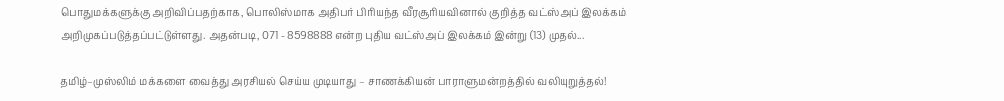பொதுமக்களுக்கு அறிவிப்பதற்காக, பொலிஸ்மாக அதிபர் பிரியந்த வீரசூரியவினால் குறித்த வட்ஸ்அப் இலக்கம் அறிமுகப்படுத்தப்பட்டுள்ளது. அதன்படி, 071 - 8598888 என்ற புதிய வட்ஸ்அப் இலக்கம் இன்று (13) முதல்...

தமிழ்–முஸ்லிம் மக்களை வைத்து அரசியல் செய்ய முடியாது – சாணக்கியன் பாராளுமன்றத்தில் வலியுறுத்தல்!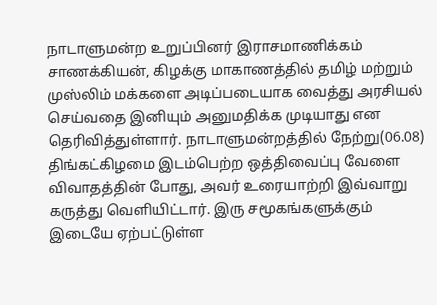நாடாளுமன்ற உறுப்பினர் இராசமாணிக்கம் சாணக்கியன், கிழக்கு மாகாணத்தில் தமிழ் மற்றும் முஸ்லிம் மக்களை அடிப்படையாக வைத்து அரசியல் செய்வதை இனியும் அனுமதிக்க முடியாது என தெரிவித்துள்ளார். நாடாளுமன்றத்தில் நேற்று(06.08) திங்கட்கிழமை இடம்பெற்ற ஒத்திவைப்பு வேளை விவாதத்தின் போது, அவர் உரையாற்றி இவ்வாறு கருத்து வெளியிட்டார். இரு சமூகங்களுக்கும் இடையே ஏற்பட்டுள்ள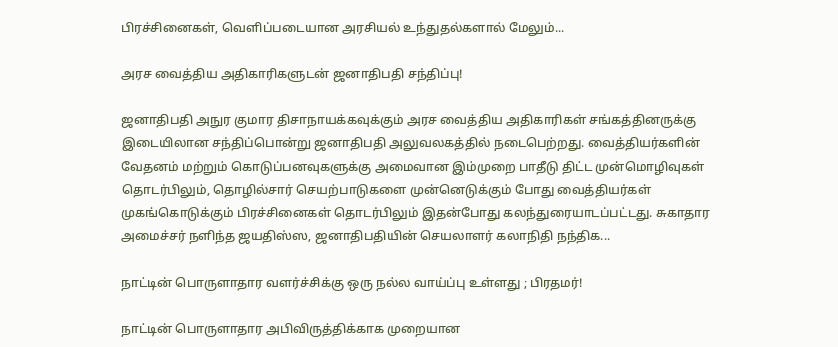பிரச்சினைகள், வெளிப்படையான அரசியல் உந்துதல்களால் மேலும்...

அரச வைத்திய அதிகாரிகளுடன் ஜனாதிபதி சந்திப்பு!

ஜனாதிபதி அநுர குமார திசாநாயக்கவுக்கும் அரச வைத்திய அதிகாரிகள் சங்கத்தினருக்கு இடையிலான சந்திப்பொன்று ஜனாதிபதி அலுவலகத்தில் நடைபெற்றது. வைத்தியர்களின் வேதனம் மற்றும் கொடுப்பனவுகளுக்கு அமைவான இம்முறை பாதீடு திட்ட முன்மொழிவுகள் தொடர்பிலும், தொழில்சார் செயற்பாடுகளை முன்னெடுக்கும் போது வைத்தியர்கள் முகங்கொடுக்கும் பிரச்சினைகள் தொடர்பிலும் இதன்போது கலந்துரையாடப்பட்டது. சுகாதார அமைச்சர் நளிந்த ஜயதிஸ்ஸ, ஜனாதிபதியின் செயலாளர் கலாநிதி நந்திக...

நாட்டின் பொருளாதார வளர்ச்சிக்கு ஒரு நல்ல வாய்ப்பு உள்ளது ; பிரதமர்!

நாட்டின் பொருளாதார அபிவிருத்திக்காக முறையான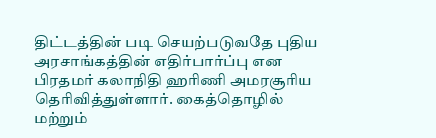திட்டத்தின் படி செயற்படுவதே புதிய அரசாங்கத்தின் எதிர்பார்ப்பு என பிரதமர் கலாநிதி ஹரிணி அமரசூரிய தெரிவித்துள்ளார். கைத்தொழில் மற்றும்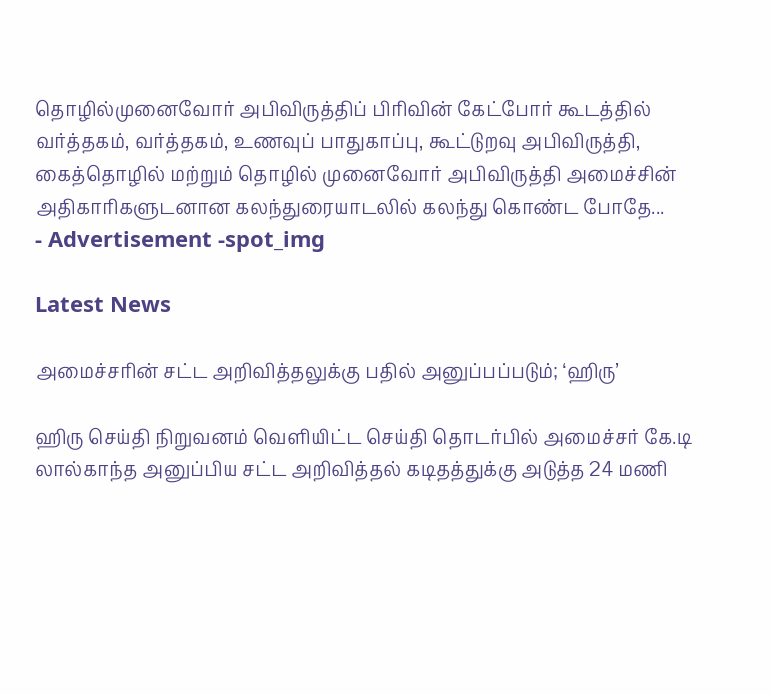தொழில்முனைவோர் அபிவிருத்திப் பிரிவின் கேட்போர் கூடத்தில் வர்த்தகம், வர்த்தகம், உணவுப் பாதுகாப்பு, கூட்டுறவு அபிவிருத்தி, கைத்தொழில் மற்றும் தொழில் முனைவோர் அபிவிருத்தி அமைச்சின் அதிகாரிகளுடனான கலந்துரையாடலில் கலந்து கொண்ட போதே...
- Advertisement -spot_img

Latest News

அமைச்சரின் சட்ட அறிவித்தலுக்கு பதில் அனுப்பப்படும்; ‘ஹிரு’

ஹிரு செய்தி நிறுவனம் வெளியிட்ட செய்தி தொடர்பில் அமைச்சர் கே.டி லால்காந்த அனுப்பிய சட்ட அறிவித்தல் கடிதத்துக்கு அடுத்த 24 மணி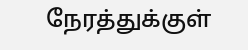நேரத்துக்குள்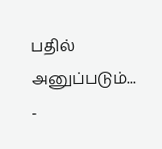பதில் அனுப்படும்...
-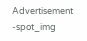Advertisement -spot_img